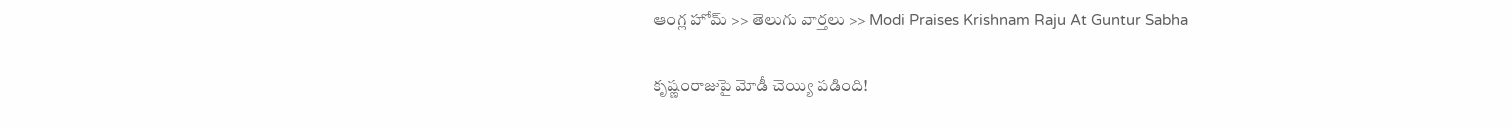ఆంగ్ల హోమ్ >> తెలుగు వార్తలు >> Modi Praises Krishnam Raju At Guntur Sabha

కృష్ణంరాజుపై మోడీ చెయ్యి పడింది!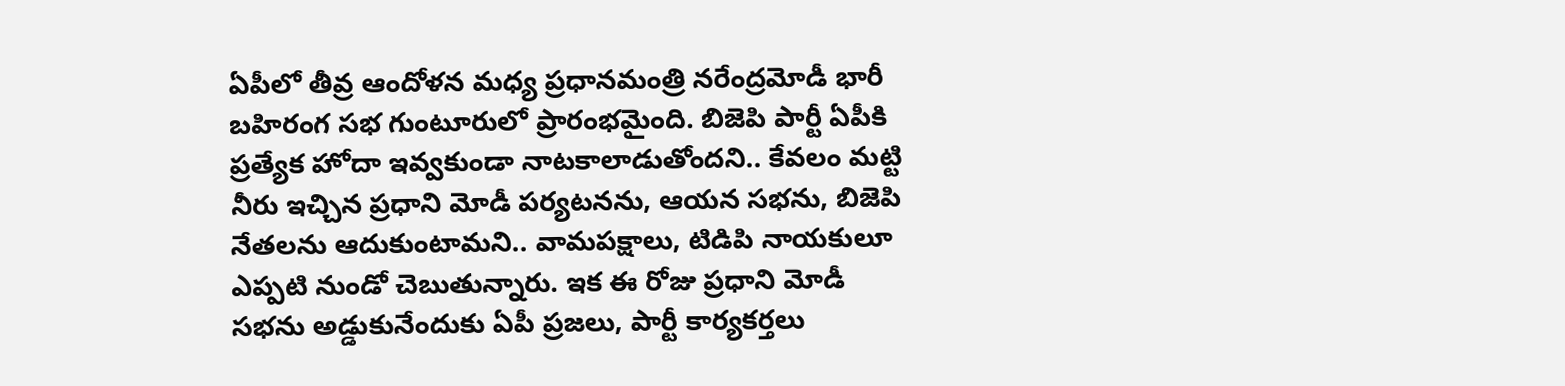ఏపీలో తీవ్ర ఆందోళన మధ్య ప్రధానమంత్రి నరేంద్రమోడీ భారీ బహిరంగ సభ గుంటూరులో ప్రారంభమైంది. బిజెపి పార్టీ ఏపీకి ప్రత్యేక హోదా ఇవ్వకుండా నాటకాలాడుతోందని.. కేవలం మట్టి నీరు ఇచ్చిన ప్రధాని మోడీ పర్యటనను, ఆయన సభను, బిజెపి నేతలను ఆదుకుంటామని.. వామపక్షాలు, టిడిపి నాయకులూ ఎప్పటి నుండో చెబుతున్నారు. ఇక ఈ రోజు ప్రధాని మోడీ సభను అడ్డుకునేందుకు ఏపీ ప్రజలు, పార్టీ కార్యకర్తలు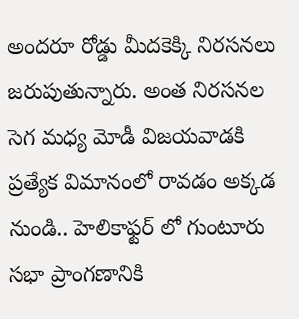అందరూ రోడ్డు మీదకెక్కి నిరసనలు జరుపుతున్నారు. అంత నిరసనల సెగ మధ్య మోడీ విజయవాడకి ప్రత్యేక విమానంలో రావడం అక్కడ నుండి.. హెలికాఫ్టర్ లో గుంటూరు సభా ప్రాంగణానికి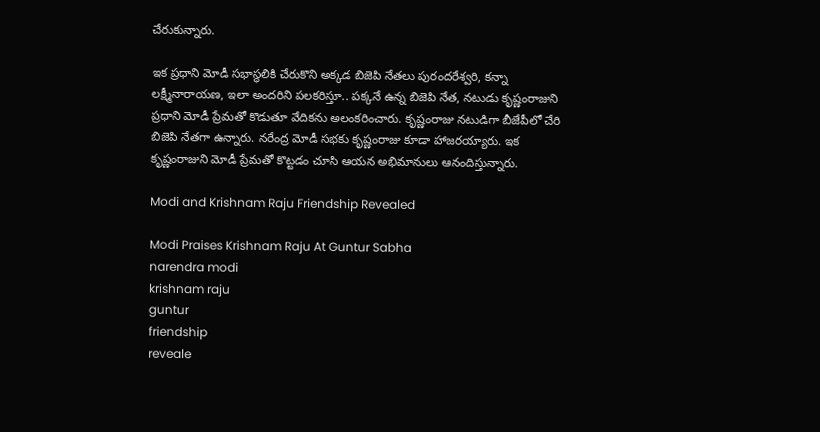చేరుకున్నారు.

ఇక ప్రధాని మోడీ సభాస్థలికి చేరుకొని అక్కడ బిజెపి నేతలు పురందరేశ్వరి, కన్నా లక్ష్మీనారాయణ, ఇలా అందరిని పలకరిస్తూ.. పక్కనే ఉన్న బిజెపి నేత, నటుడు కృష్ణంరాజుని ప్రధాని మోడీ ప్రేమతో కొడుతూ వేదికను అలంకరించారు. కృష్ణంరాజు నటుడిగా బీజేపీలో చేరి బిజెపి నేతగా ఉన్నారు. నరేంద్ర మోడీ సభకు కృష్ణంరాజు కూడా హాజరయ్యారు. ఇక కృష్ణంరాజుని మోడీ ప్రేమతో కొట్టడం చూసి ఆయన అభిమానులు ఆనందిస్తున్నారు.

Modi and Krishnam Raju Friendship Revealed

Modi Praises Krishnam Raju At Guntur Sabha
narendra modi
krishnam raju
guntur
friendship
reveale